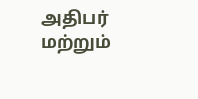அதிபர் மற்றும்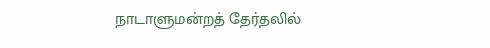நாடாளுமன்றத் தேர்தலில்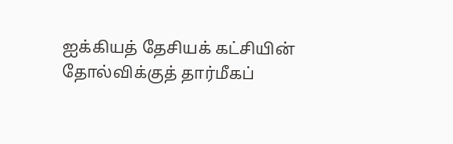ஐக்கியத் தேசியக் கட்சியின் தோல்விக்குத் தார்மீகப்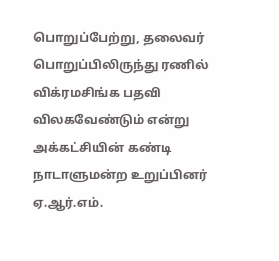பொறுப்பேற்று, தலைவர் பொறுப்பிலிருந்து ரணில் விக்ரமசிங்க பதவி விலகவேண்டும் என்று அக்கட்சியின் கண்டி நாடாளுமன்ற உறுப்பினர் ஏ.ஆர்.எம்.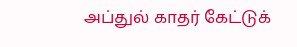அப்துல் காதர் கேட்டுக்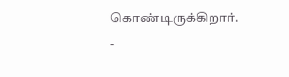கொண்டிருக்கிறார்.
-